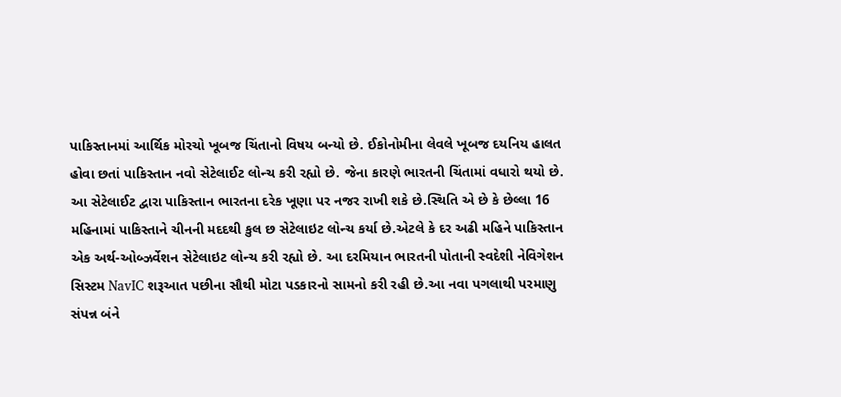પાકિસ્તાનમાં આર્થિક મોરચો ખૂબજ ચિંતાનો વિષય બન્યો છે. ઈકોનોમીના લેવલે ખૂબજ દયનિય હાલત હોવા છતાં પાકિસ્તાન નવો સેટેલાઈટ લોન્ચ કરી રહ્યો છે. જેના કારણે ભારતની ચિંતામાં વધારો થયો છે. આ સેટેલાઈટ દ્વારા પાકિસ્તાન ભારતના દરેક ખૂણા પર નજર રાખી શકે છે.સ્થિતિ એ છે કે છેલ્લા 16 મહિનામાં પાકિસ્તાને ચીનની મદદથી કુલ છ સેટેલાઇટ લોન્ચ કર્યા છે.એટલે કે દર અઢી મહિને પાકિસ્તાન એક અર્થ-ઓબ્ઝર્વેશન સેટેલાઇટ લોન્ચ કરી રહ્યો છે. આ દરમિયાન ભારતની પોતાની સ્વદેશી નેવિગેશન સિસ્ટમ NavIC શરૂઆત પછીના સૌથી મોટા પડકારનો સામનો કરી રહી છે.આ નવા પગલાથી પરમાણુ સંપન્ન બંને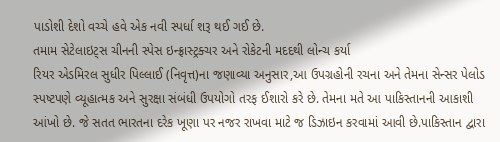પાડોશી દેશો વચ્ચે હવે એક નવી સ્પર્ધા શરૂ થઈ ગઈ છે.
તમામ સેટેલાઇટ્સ ચીનની સ્પેસ ઇન્ફ્રાસ્ટ્રક્ચર અને રોકેટની મદદથી લોન્ચ કર્યા
રિયર એડમિરલ સુધીર પિલ્લાઈ (નિવૃત્ત)ના જણાવ્યા અનુસાર,આ ઉપગ્રહોની રચના અને તેમના સેન્સર પેલોડ સ્પષ્ટપણે વ્યૂહાત્મક અને સુરક્ષા સંબંધી ઉપયોગો તરફ ઈશારો કરે છે. તેમના મતે આ પાકિસ્તાનની આકાશી આંખો છે. જે સતત ભારતના દરેક ખૂણા પર નજર રાખવા માટે જ ડિઝાઇન કરવામાં આવી છે.પાકિસ્તાન દ્વારા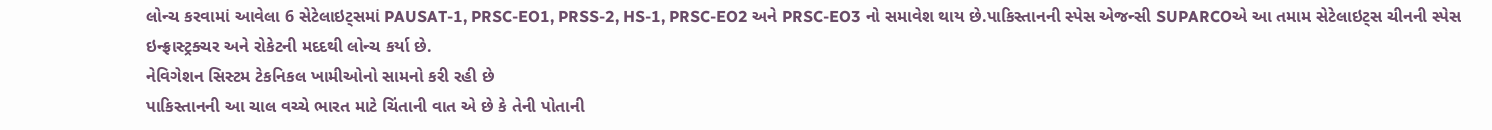લોન્ચ કરવામાં આવેલા 6 સેટેલાઇટ્સમાં PAUSAT-1, PRSC-EO1, PRSS-2, HS-1, PRSC-EO2 અને PRSC-EO3 નો સમાવેશ થાય છે.પાકિસ્તાનની સ્પેસ એજન્સી SUPARCOએ આ તમામ સેટેલાઇટ્સ ચીનની સ્પેસ ઇન્ફ્રાસ્ટ્રક્ચર અને રોકેટની મદદથી લોન્ચ કર્યા છે.
નેવિગેશન સિસ્ટમ ટેકનિકલ ખામીઓનો સામનો કરી રહી છે
પાકિસ્તાનની આ ચાલ વચ્ચે ભારત માટે ચિંતાની વાત એ છે કે તેની પોતાની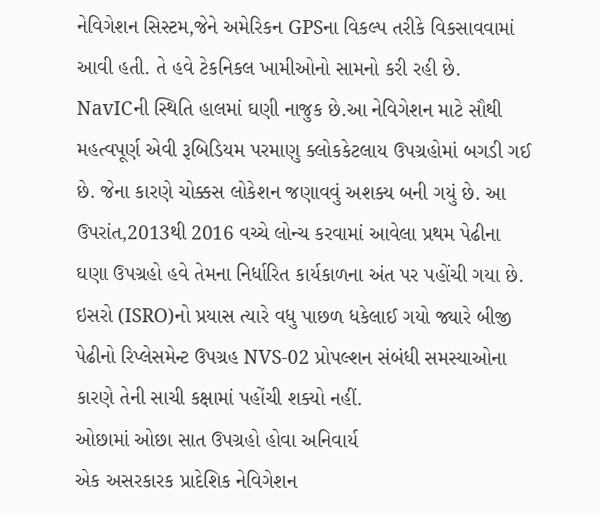નેવિગેશન સિસ્ટમ,જેને અમેરિકન GPSના વિકલ્પ તરીકે વિકસાવવામાં આવી હતી. તે હવે ટેકનિકલ ખામીઓનો સામનો કરી રહી છે. NavICની સ્થિતિ હાલમાં ઘણી નાજુક છે.આ નેવિગેશન માટે સૌથી મહત્વપૂર્ણ એવી રૂબિડિયમ પરમાણુ ક્લોકકેટલાય ઉપગ્રહોમાં બગડી ગઈ છે. જેના કારણે ચોક્કસ લોકેશન જણાવવું અશક્ય બની ગયું છે. આ ઉપરાંત,2013થી 2016 વચ્ચે લોન્ચ કરવામાં આવેલા પ્રથમ પેઢીના ઘણા ઉપગ્રહો હવે તેમના નિર્ધારિત કાર્યકાળના અંત પર પહોંચી ગયા છે. ઇસરો (ISRO)નો પ્રયાસ ત્યારે વધુ પાછળ ધકેલાઈ ગયો જ્યારે બીજી પેઢીનો રિપ્લેસમેન્ટ ઉપગ્રહ NVS-02 પ્રોપલ્શન સંબંધી સમસ્યાઓના કારણે તેની સાચી કક્ષામાં પહોંચી શક્યો નહીં.
ઓછામાં ઓછા સાત ઉપગ્રહો હોવા અનિવાર્ય
એક અસરકારક પ્રાદેશિક નેવિગેશન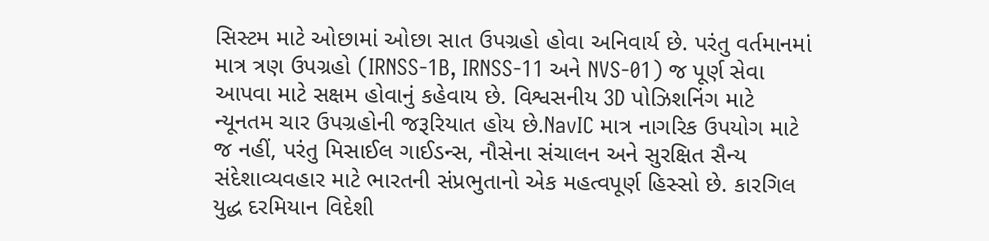સિસ્ટમ માટે ઓછામાં ઓછા સાત ઉપગ્રહો હોવા અનિવાર્ય છે. પરંતુ વર્તમાનમાં માત્ર ત્રણ ઉપગ્રહો (IRNSS-1B, IRNSS-11 અને NVS-01) જ પૂર્ણ સેવા આપવા માટે સક્ષમ હોવાનું કહેવાય છે. વિશ્વસનીય 3D પોઝિશનિંગ માટે ન્યૂનતમ ચાર ઉપગ્રહોની જરૂરિયાત હોય છે.NavIC માત્ર નાગરિક ઉપયોગ માટે જ નહીં, પરંતુ મિસાઈલ ગાઈડન્સ, નૌસેના સંચાલન અને સુરક્ષિત સૈન્ય સંદેશાવ્યવહાર માટે ભારતની સંપ્રભુતાનો એક મહત્વપૂર્ણ હિસ્સો છે. કારગિલ યુદ્ધ દરમિયાન વિદેશી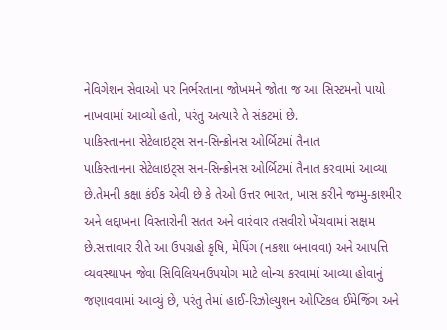નેવિગેશન સેવાઓ પર નિર્ભરતાના જોખમને જોતા જ આ સિસ્ટમનો પાયો નાખવામાં આવ્યો હતો, પરંતુ અત્યારે તે સંકટમાં છે.
પાકિસ્તાનના સેટેલાઇટ્સ સન-સિન્ક્રોનસ ઓર્બિટમાં તૈનાત
પાકિસ્તાનના સેટેલાઇટ્સ સન-સિન્ક્રોનસ ઓર્બિટમાં તૈનાત કરવામાં આવ્યા છે.તેમની કક્ષા કંઈક એવી છે કે તેઓ ઉત્તર ભારત, ખાસ કરીને જમ્મુ-કાશ્મીર અને લદ્દાખના વિસ્તારોની સતત અને વારંવાર તસવીરો ખેંચવામાં સક્ષમ છે.સત્તાવાર રીતે આ ઉપગ્રહો કૃષિ, મેપિંગ (નકશા બનાવવા) અને આપત્તિ વ્યવસ્થાપન જેવા સિવિલિયનઉપયોગ માટે લોન્ચ કરવામાં આવ્યા હોવાનું જણાવવામાં આવ્યું છે, પરંતુ તેમાં હાઈ-રિઝોલ્યુશન ઓપ્ટિકલ ઈમેજિંગ અને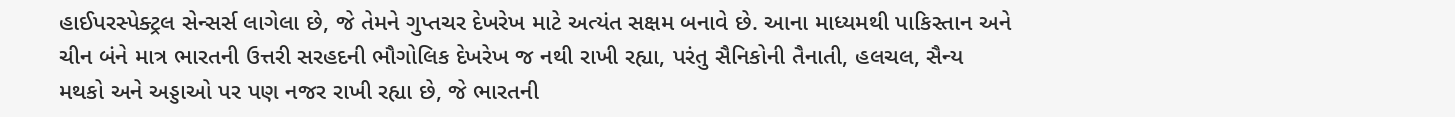હાઈપરસ્પેક્ટ્રલ સેન્સર્સ લાગેલા છે, જે તેમને ગુપ્તચર દેખરેખ માટે અત્યંત સક્ષમ બનાવે છે. આના માધ્યમથી પાકિસ્તાન અને ચીન બંને માત્ર ભારતની ઉત્તરી સરહદની ભૌગોલિક દેખરેખ જ નથી રાખી રહ્યા, પરંતુ સૈનિકોની તૈનાતી, હલચલ, સૈન્ય મથકો અને અડ્ડાઓ પર પણ નજર રાખી રહ્યા છે, જે ભારતની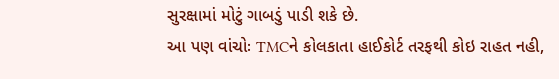સુરક્ષામાં મોટું ગાબડું પાડી શકે છે.
આ પણ વાંચોઃ TMCને કોલકાતા હાઈકોર્ટ તરફથી કોઇ રાહત નહી,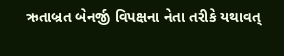ઋતાબ્રત બેનર્જી વિપક્ષના નેતા તરીકે યથાવત્